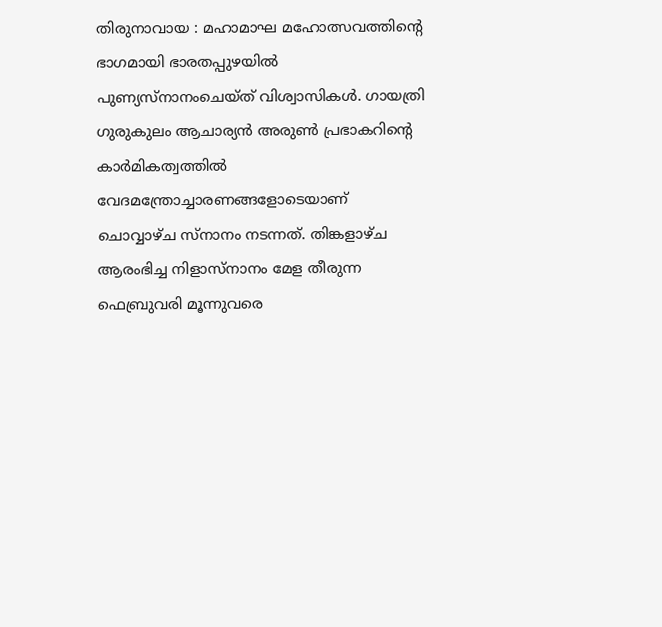തിരുനാവായ : മഹാമാഘ മഹോത്സവത്തിന്റെ ഭാഗമായി ഭാരതപ്പുഴയിൽ പുണ്യസ്നാനംചെയ്ത് വിശ്വാസികൾ. ഗായത്രി ഗുരുകുലം ആചാര്യൻ അരുൺ പ്രഭാകറിന്റെ കാർമികത്വത്തിൽ വേദമന്ത്രോച്ചാരണങ്ങളോടെയാണ് ചൊവ്വാഴ്ച സ്നാനം നടന്നത്. തിങ്കളാഴ്ച ആരംഭിച്ച നിളാസ്നാനം മേള തീരുന്ന ഫെബ്രുവരി മൂന്നുവരെ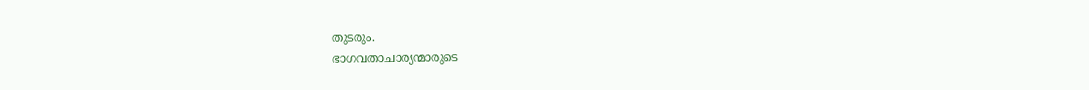തുടരും.
ഭാഗവതാചാര്യന്മാരുടെ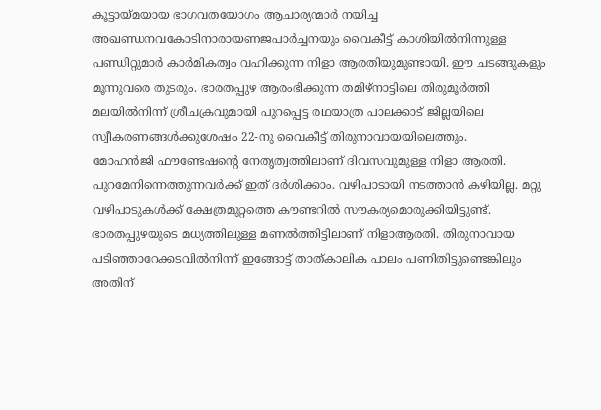കൂട്ടായ്മയായ ഭാഗവതയോഗം ആചാര്യന്മാർ നയിച്ച അഖണ്ഡനവകോടിനാരായണജപാർച്ചനയും വൈകീട്ട് കാശിയിൽനിന്നുള്ള പണ്ഡിറ്റുമാർ കാർമികത്വം വഹിക്കുന്ന നിളാ ആരതിയുമുണ്ടായി. ഈ ചടങ്ങുകളും മൂന്നുവരെ തുടരും. ഭാരതപ്പുഴ ആരംഭിക്കുന്ന തമിഴ്നാട്ടിലെ തിരുമൂർത്തി മലയിൽനിന്ന് ശ്രീചക്രവുമായി പുറപ്പെട്ട രഥയാത്ര പാലക്കാട് ജില്ലയിലെ സ്വീകരണങ്ങൾക്കുശേഷം 22-നു വൈകീട്ട് തിരുനാവായയിലെത്തും.
മോഹൻജി ഫൗണ്ടേഷന്റെ നേതൃത്വത്തിലാണ് ദിവസവുമുള്ള നിളാ ആരതി. പുറമേനിന്നെത്തുന്നവർക്ക് ഇത് ദർശിക്കാം. വഴിപാടായി നടത്താൻ കഴിയില്ല. മറ്റു വഴിപാടുകൾക്ക് ക്ഷേത്രമുറ്റത്തെ കൗണ്ടറിൽ സൗകര്യമൊരുക്കിയിട്ടുണ്ട്.
ഭാരതപ്പുഴയുടെ മധ്യത്തിലുള്ള മണൽത്തിട്ടിലാണ് നിളാആരതി. തിരുനാവായ പടിഞ്ഞാറേക്കടവിൽനിന്ന് ഇങ്ങോട്ട് താത്കാലിക പാലം പണിതിട്ടുണ്ടെങ്കിലും അതിന്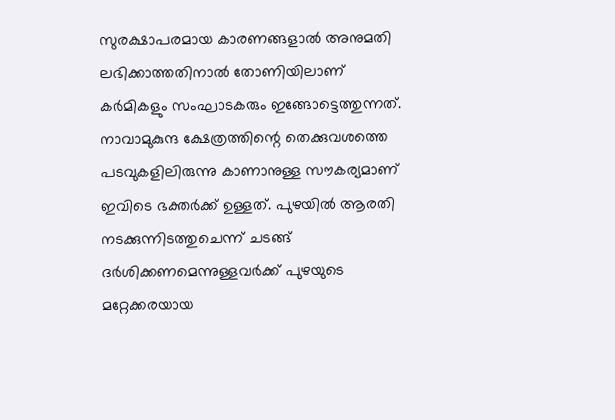സുരക്ഷാപരമായ കാരണങ്ങളാൽ അനുമതി ലഭിക്കാത്തതിനാൽ തോണിയിലാണ് കർമികളും സംഘാടകരും ഇങ്ങോട്ടെത്തുന്നത്. നാവാമുകുന്ദ ക്ഷേത്രത്തിന്റെ തെക്കുവശത്തെ പടവുകളിലിരുന്നു കാണാനുള്ള സൗകര്യമാണ് ഇവിടെ ഭക്തർക്ക് ഉള്ളത്. പുഴയിൽ ആരതി നടക്കുന്നിടത്തുചെന്ന് ചടങ്ങ് ദർശിക്കണമെന്നുള്ളവർക്ക് പുഴയുടെ മറ്റേക്കരയായ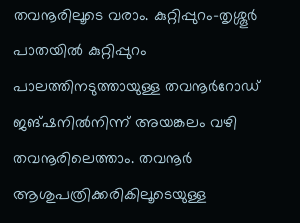തവനൂരിലൂടെ വരാം. കുറ്റിപ്പുറം-തൃശ്ശൂർ പാതയിൽ കുറ്റിപ്പുറം പാലത്തിനടുത്തായുള്ള തവനൂർറോഡ് ജങ്ഷനിൽനിന്ന് അയങ്കലം വഴി തവനൂരിലെത്താം. തവനൂർ ആശുപത്രിക്കരികിലൂടെയുള്ള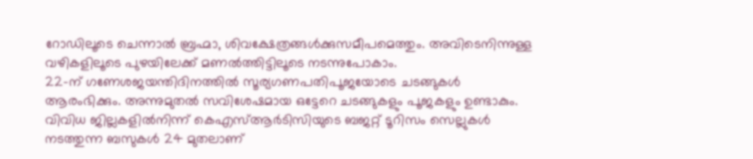റോഡിലൂടെ ചെന്നാൽ ബ്രഹ്മാ, ശിവക്ഷേത്രങ്ങൾക്കുസമീപമെത്തും. അവിടെനിന്നുള്ള വഴികളിലൂടെ പുഴയിലേക്ക് മണൽത്തിട്ടിലൂടെ നടന്നുപോകാം.
22-ന് ഗണേശജയന്തിദിനത്തിൽ സൂര്യഗണപതിപൂജയോടെ ചടങ്ങുകൾ ആരംഭിക്കും. അന്നുമുതൽ സവിശേഷമായ ഒട്ടേറെ ചടങ്ങുകളും പൂജകളും ഉണ്ടാകും. വിവിധ ജില്ലകളിൽനിന്ന് കെഎസ്ആർടിസിയുടെ ബജറ്റ് ടൂറിസം സെല്ലുകൾ നടത്തുന്ന ബസുകൾ 24 മുതലാണ്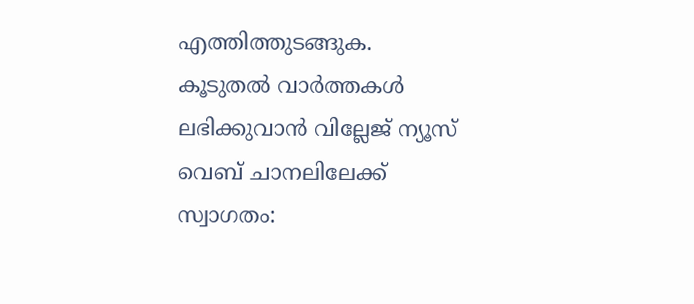എത്തിത്തുടങ്ങുക.
കൂടുതൽ വാർത്തകൾ ലഭിക്കുവാൻ വില്ലേജ് ന്യൂസ് വെബ് ചാനലിലേക്ക് സ്വാഗതം: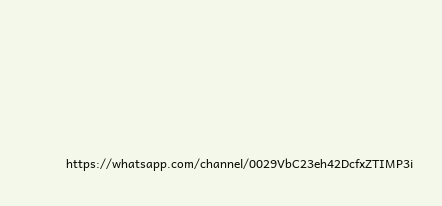https://whatsapp.com/channel/0029VbC23eh42DcfxZTIMP3i